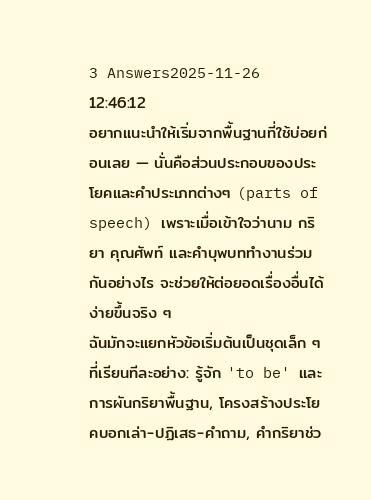3 Answers2025-11-26 12:46:12
อยากแนะนำให้เริ่มจากพื้นฐานที่ใช้บ่อยก่อนเลย — นั่นคือส่วนประกอบของประโยคและคำประเภทต่างๆ (parts of speech) เพราะเมื่อเข้าใจว่านาม กริยา คุณศัพท์ และคำบุพบททำงานร่วมกันอย่างไร จะช่วยให้ต่อยอดเรื่องอื่นได้ง่ายขึ้นจริง ๆ
ฉันมักจะแยกหัวข้อเริ่มต้นเป็นชุดเล็ก ๆ ที่เรียนทีละอย่าง: รู้จัก 'to be' และการผันกริยาพื้นฐาน, โครงสร้างประโยคบอกเล่า-ปฏิเสธ-คำถาม, คำกริยาช่ว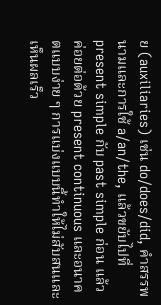ย (auxiliaries) เช่น do/does/did, คำสรรพนามและการใช้ a/an/the, แล้วขยับไปที่ present simple กับ past simple ก่อน แล้วค่อยต่อด้วย present continuous และอนาคตแบบง่าย ๆ การแบ่งแบบนี้ทำให้ไม่สับสนและเห็นผลเร็ว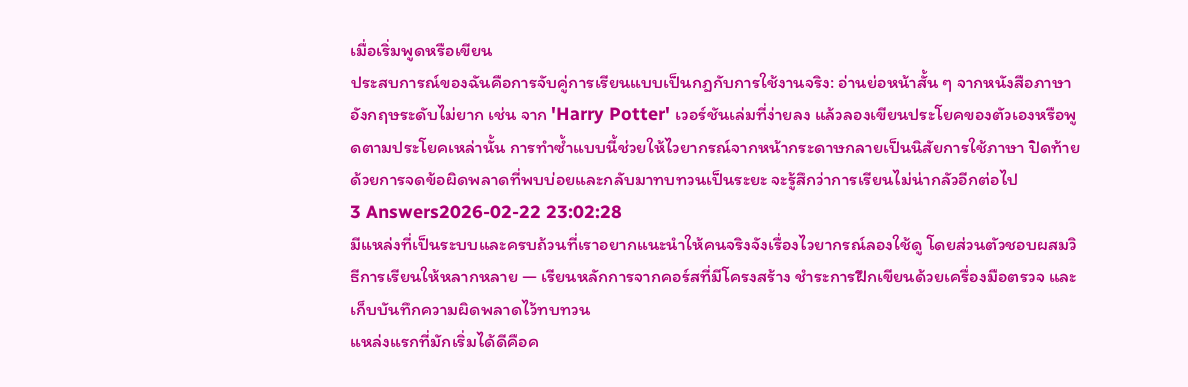เมื่อเริ่มพูดหรือเขียน
ประสบการณ์ของฉันคือการจับคู่การเรียนแบบเป็นกฎกับการใช้งานจริง: อ่านย่อหน้าสั้น ๆ จากหนังสือภาษาอังกฤษระดับไม่ยาก เช่น จาก 'Harry Potter' เวอร์ชันเล่มที่ง่ายลง แล้วลองเขียนประโยคของตัวเองหรือพูดตามประโยคเหล่านั้น การทำซ้ำแบบนี้ช่วยให้ไวยากรณ์จากหน้ากระดาษกลายเป็นนิสัยการใช้ภาษา ปิดท้ายด้วยการจดข้อผิดพลาดที่พบบ่อยและกลับมาทบทวนเป็นระยะ จะรู้สึกว่าการเรียนไม่น่ากลัวอีกต่อไป
3 Answers2026-02-22 23:02:28
มีแหล่งที่เป็นระบบและครบถ้วนที่เราอยากแนะนำให้คนจริงจังเรื่องไวยากรณ์ลองใช้ดู โดยส่วนตัวชอบผสมวิธีการเรียนให้หลากหลาย — เรียนหลักการจากคอร์สที่มีโครงสร้าง ชำระการฝึกเขียนด้วยเครื่องมือตรวจ และเก็บบันทึกความผิดพลาดไว้ทบทวน
แหล่งแรกที่มักเริ่มได้ดีคือค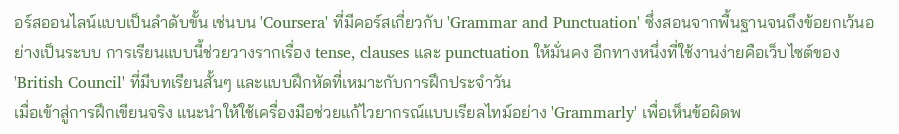อร์สออนไลน์แบบเป็นลำดับขั้น เช่นบน 'Coursera' ที่มีคอร์สเกี่ยวกับ 'Grammar and Punctuation' ซึ่งสอนจากพื้นฐานจนถึงข้อยกเว้นอย่างเป็นระบบ การเรียนแบบนี้ช่วยวางรากเรื่อง tense, clauses และ punctuation ให้มั่นคง อีกทางหนึ่งที่ใช้งานง่ายคือเว็บไซต์ของ 'British Council' ที่มีบทเรียนสั้นๆ และแบบฝึกหัดที่เหมาะกับการฝึกประจำวัน
เมื่อเข้าสู่การฝึกเขียนจริง แนะนำให้ใช้เครื่องมือช่วยแก้ไวยากรณ์แบบเรียลไทม์อย่าง 'Grammarly' เพื่อเห็นข้อผิดพ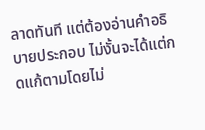ลาดทันที แต่ต้องอ่านคำอธิบายประกอบ ไม่งั้นจะได้แต่กดแก้ตามโดยไม่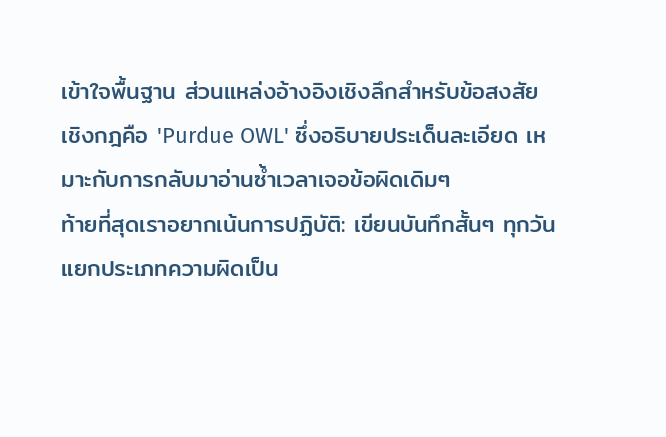เข้าใจพื้นฐาน ส่วนแหล่งอ้างอิงเชิงลึกสำหรับข้อสงสัยเชิงกฎคือ 'Purdue OWL' ซึ่งอธิบายประเด็นละเอียด เหมาะกับการกลับมาอ่านซ้ำเวลาเจอข้อผิดเดิมๆ
ท้ายที่สุดเราอยากเน้นการปฏิบัติ: เขียนบันทึกสั้นๆ ทุกวัน แยกประเภทความผิดเป็น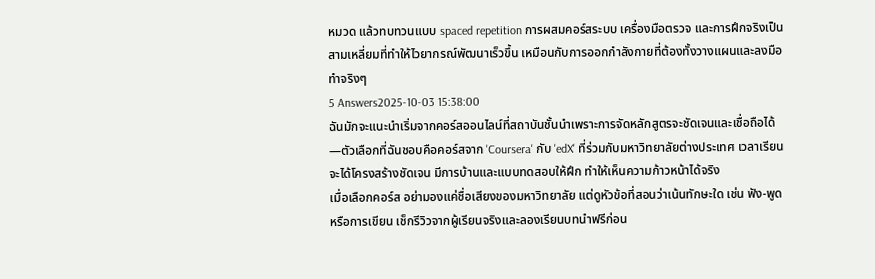หมวด แล้วทบทวนแบบ spaced repetition การผสมคอร์สระบบ เครื่องมือตรวจ และการฝึกจริงเป็นสามเหลี่ยมที่ทำให้ไวยากรณ์พัฒนาเร็วขึ้น เหมือนกับการออกกำลังกายที่ต้องทั้งวางแผนและลงมือทำจริงๆ
5 Answers2025-10-03 15:38:00
ฉันมักจะแนะนำเริ่มจากคอร์สออนไลน์ที่สถาบันชั้นนำเพราะการจัดหลักสูตรจะชัดเจนและเชื่อถือได้—ตัวเลือกที่ฉันชอบคือคอร์สจาก 'Coursera' กับ 'edX' ที่ร่วมกับมหาวิทยาลัยต่างประเทศ เวลาเรียนจะได้โครงสร้างชัดเจน มีการบ้านและแบบทดสอบให้ฝึก ทำให้เห็นความก้าวหน้าได้จริง
เมื่อเลือกคอร์ส อย่ามองแค่ชื่อเสียงของมหาวิทยาลัย แต่ดูหัวข้อที่สอนว่าเน้นทักษะใด เช่น ฟัง-พูดหรือการเขียน เช็กรีวิวจากผู้เรียนจริงและลองเรียนบทนำฟรีก่อน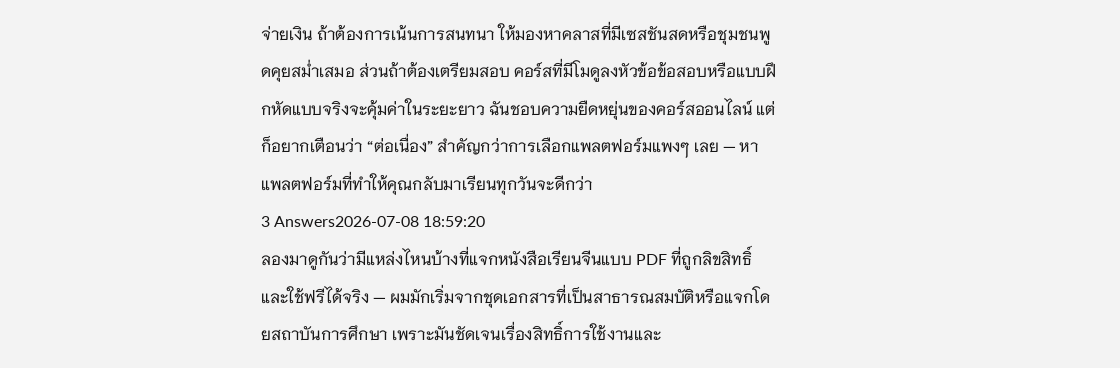จ่ายเงิน ถ้าต้องการเน้นการสนทนา ให้มองหาคลาสที่มีเซสชันสดหรือชุมชนพูดคุยสม่ำเสมอ ส่วนถ้าต้องเตรียมสอบ คอร์สที่มีโมดูลงหัวข้อข้อสอบหรือแบบฝึกหัดแบบจริงจะคุ้มค่าในระยะยาว ฉันชอบความยืดหยุ่นของคอร์สออนไลน์ แต่ก็อยากเตือนว่า “ต่อเนื่อง” สำคัญกว่าการเลือกแพลตฟอร์มแพงๆ เลย — หาแพลตฟอร์มที่ทำให้คุณกลับมาเรียนทุกวันจะดีกว่า
3 Answers2026-07-08 18:59:20
ลองมาดูกันว่ามีแหล่งไหนบ้างที่แจกหนังสือเรียนจีนแบบ PDF ที่ถูกลิขสิทธิ์และใช้ฟรีได้จริง — ผมมักเริ่มจากชุดเอกสารที่เป็นสาธารณสมบัติหรือแจกโดยสถาบันการศึกษา เพราะมันชัดเจนเรื่องสิทธิ์การใช้งานและ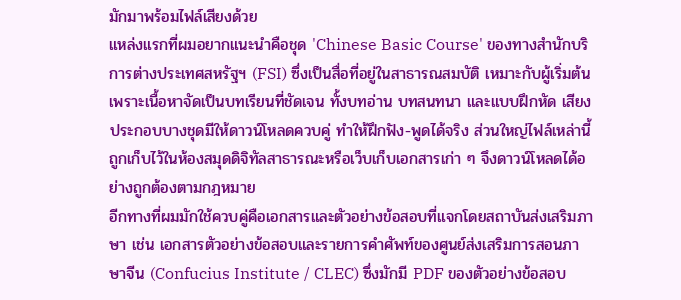มักมาพร้อมไฟล์เสียงด้วย
แหล่งแรกที่ผมอยากแนะนำคือชุด 'Chinese Basic Course' ของทางสำนักบริการต่างประเทศสหรัฐฯ (FSI) ซึ่งเป็นสื่อที่อยู่ในสาธารณสมบัติ เหมาะกับผู้เริ่มต้นเพราะเนื้อหาจัดเป็นบทเรียนที่ชัดเจน ทั้งบทอ่าน บทสนทนา และแบบฝึกหัด เสียงประกอบบางชุดมีให้ดาวน์โหลดควบคู่ ทำให้ฝึกฟัง-พูดได้จริง ส่วนใหญ่ไฟล์เหล่านี้ถูกเก็บไว้ในห้องสมุดดิจิทัลสาธารณะหรือเว็บเก็บเอกสารเก่า ๆ จึงดาวน์โหลดได้อย่างถูกต้องตามกฎหมาย
อีกทางที่ผมมักใช้ควบคู่คือเอกสารและตัวอย่างข้อสอบที่แจกโดยสถาบันส่งเสริมภาษา เช่น เอกสารตัวอย่างข้อสอบและรายการคำศัพท์ของศูนย์ส่งเสริมการสอนภาษาจีน (Confucius Institute / CLEC) ซึ่งมักมี PDF ของตัวอย่างข้อสอบ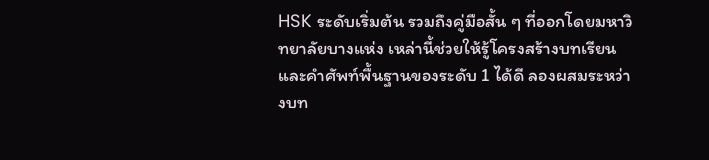HSK ระดับเริ่มต้น รวมถึงคู่มือสั้น ๆ ที่ออกโดยมหาวิทยาลัยบางแห่ง เหล่านี้ช่วยให้รู้โครงสร้างบทเรียนและคำศัพท์พื้นฐานของระดับ 1 ได้ดี ลองผสมระหว่างบท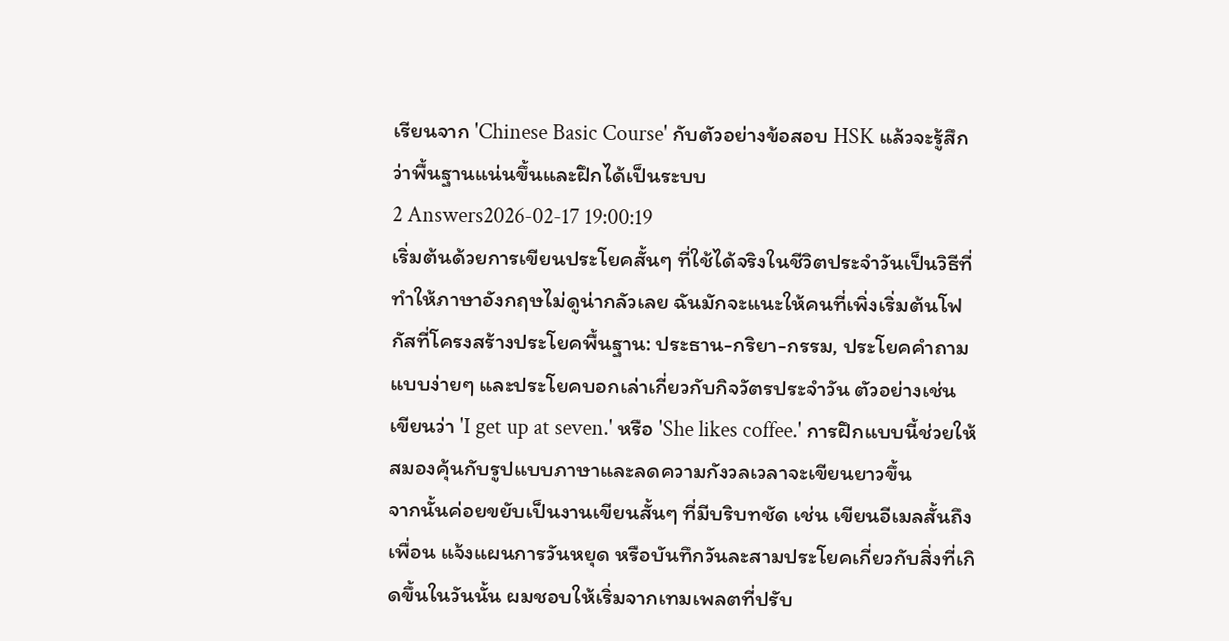เรียนจาก 'Chinese Basic Course' กับตัวอย่างข้อสอบ HSK แล้วจะรู้สึกว่าพื้นฐานแน่นขึ้นและฝึกได้เป็นระบบ
2 Answers2026-02-17 19:00:19
เริ่มต้นด้วยการเขียนประโยคสั้นๆ ที่ใช้ได้จริงในชีวิตประจำวันเป็นวิธีที่ทำให้ภาษาอังกฤษไม่ดูน่ากลัวเลย ฉันมักจะแนะให้คนที่เพิ่งเริ่มต้นโฟกัสที่โครงสร้างประโยคพื้นฐาน: ประธาน-กริยา-กรรม, ประโยคคำถามแบบง่ายๆ และประโยคบอกเล่าเกี่ยวกับกิจวัตรประจำวัน ตัวอย่างเช่น เขียนว่า 'I get up at seven.' หรือ 'She likes coffee.' การฝึกแบบนี้ช่วยให้สมองคุ้นกับรูปแบบภาษาและลดความกังวลเวลาจะเขียนยาวขึ้น
จากนั้นค่อยขยับเป็นงานเขียนสั้นๆ ที่มีบริบทชัด เช่น เขียนอีเมลสั้นถึงเพื่อน แจ้งแผนการวันหยุด หรือบันทึกวันละสามประโยคเกี่ยวกับสิ่งที่เกิดขึ้นในวันนั้น ผมชอบให้เริ่มจากเทมเพลตที่ปรับ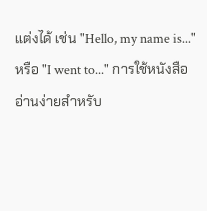แต่งได้ เช่น "Hello, my name is..." หรือ "I went to..." การใช้หนังสืออ่านง่ายสำหรับ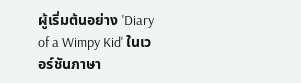ผู้เริ่มต้นอย่าง 'Diary of a Wimpy Kid' ในเวอร์ชันภาษา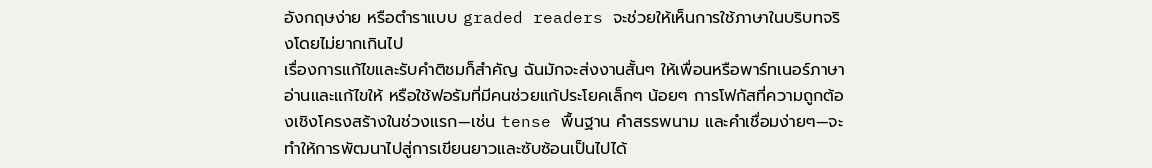อังกฤษง่าย หรือตำราแบบ graded readers จะช่วยให้เห็นการใช้ภาษาในบริบทจริงโดยไม่ยากเกินไป
เรื่องการแก้ไขและรับคำติชมก็สำคัญ ฉันมักจะส่งงานสั้นๆ ให้เพื่อนหรือพาร์ทเนอร์ภาษาอ่านและแก้ไขให้ หรือใช้ฟอรัมที่มีคนช่วยแก้ประโยคเล็กๆ น้อยๆ การโฟกัสที่ความถูกต้องเชิงโครงสร้างในช่วงแรก—เช่น tense พื้นฐาน คำสรรพนาม และคำเชื่อมง่ายๆ—จะทำให้การพัฒนาไปสู่การเขียนยาวและซับซ้อนเป็นไปได้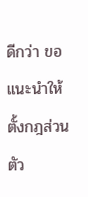ดีกว่า ขอแนะนำให้ตั้งกฎส่วนตัว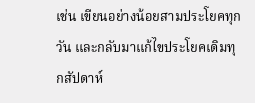เช่น เขียนอย่างน้อยสามประโยคทุกวัน และกลับมาแก้ไขประโยคเดิมทุกสัปดาห์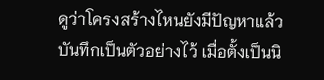ดูว่าโครงสร้างไหนยังมีปัญหาแล้วบันทึกเป็นตัวอย่างไว้ เมื่อตั้งเป็นนิ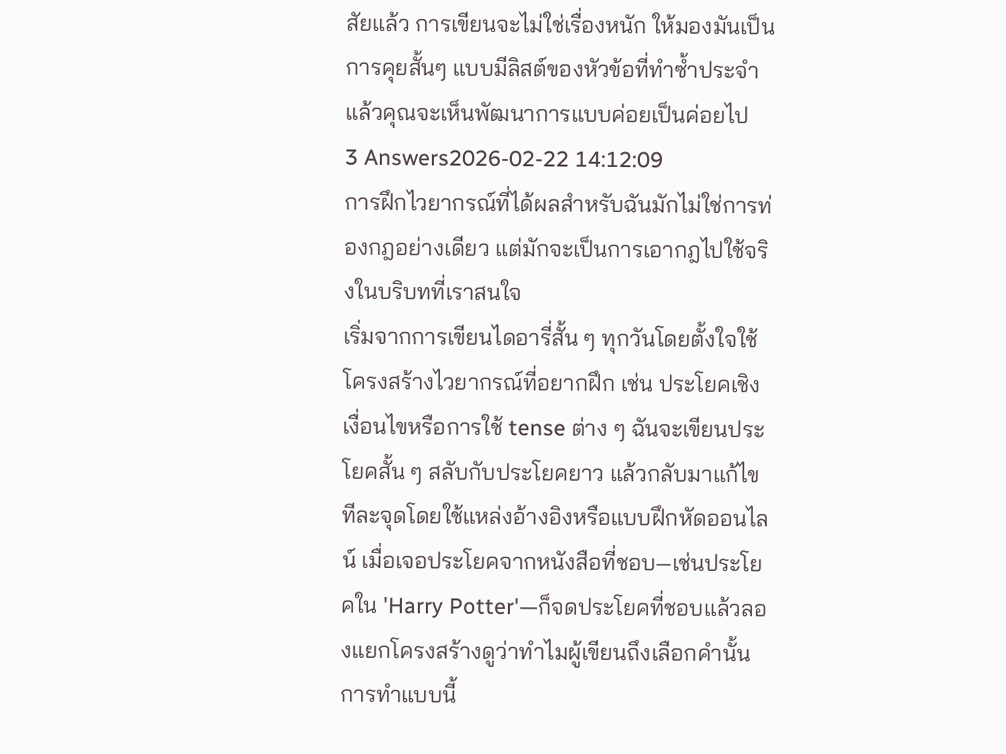สัยแล้ว การเขียนจะไม่ใช่เรื่องหนัก ให้มองมันเป็นการคุยสั้นๆ แบบมีลิสต์ของหัวข้อที่ทำซ้ำประจำ แล้วคุณจะเห็นพัฒนาการแบบค่อยเป็นค่อยไป
3 Answers2026-02-22 14:12:09
การฝึกไวยากรณ์ที่ได้ผลสำหรับฉันมักไม่ใช่การท่องกฎอย่างเดียว แต่มักจะเป็นการเอากฎไปใช้จริงในบริบทที่เราสนใจ
เริ่มจากการเขียนไดอารี่สั้น ๆ ทุกวันโดยตั้งใจใช้โครงสร้างไวยากรณ์ที่อยากฝึก เช่น ประโยคเชิงเงื่อนไขหรือการใช้ tense ต่าง ๆ ฉันจะเขียนประโยคสั้น ๆ สลับกับประโยคยาว แล้วกลับมาแก้ไขทีละจุดโดยใช้แหล่งอ้างอิงหรือแบบฝึกหัดออนไลน์ เมื่อเจอประโยคจากหนังสือที่ชอบ—เช่นประโยคใน 'Harry Potter'—ก็จดประโยคที่ชอบแล้วลองแยกโครงสร้างดูว่าทำไมผู้เขียนถึงเลือกคำนั้น การทำแบบนี้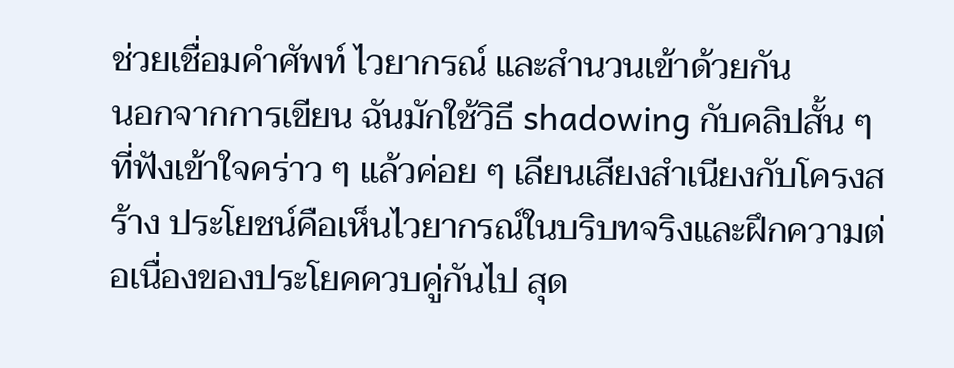ช่วยเชื่อมคำศัพท์ ไวยากรณ์ และสำนวนเข้าด้วยกัน
นอกจากการเขียน ฉันมักใช้วิธี shadowing กับคลิปสั้น ๆ ที่ฟังเข้าใจคร่าว ๆ แล้วค่อย ๆ เลียนเสียงสำเนียงกับโครงสร้าง ประโยชน์คือเห็นไวยากรณ์ในบริบทจริงและฝึกความต่อเนื่องของประโยคควบคู่กันไป สุด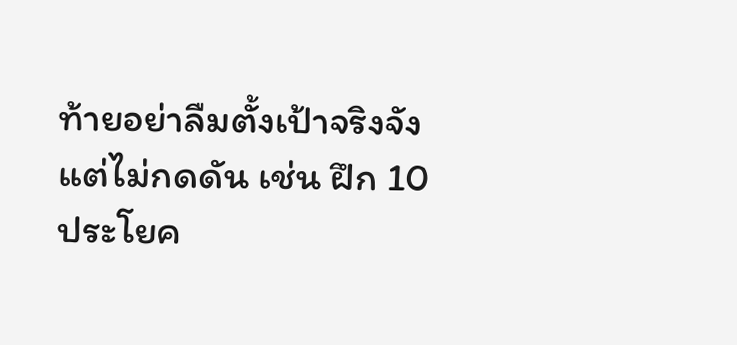ท้ายอย่าลืมตั้งเป้าจริงจังแต่ไม่กดดัน เช่น ฝึก 10 ประโยค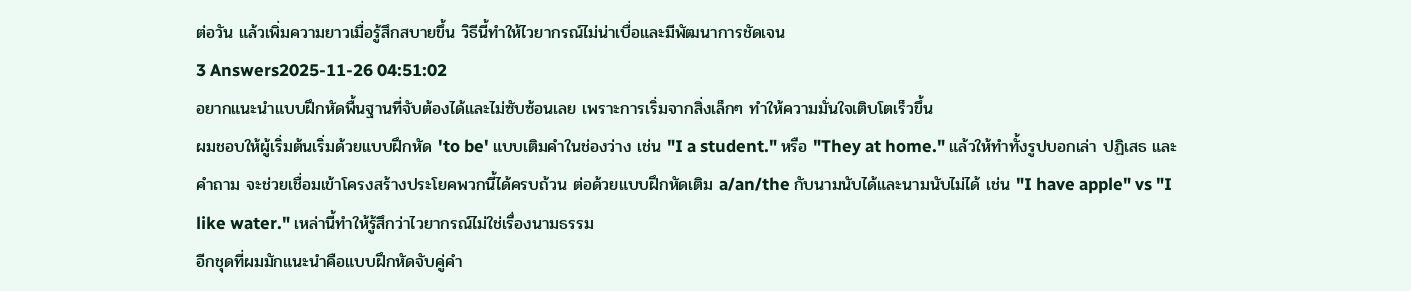ต่อวัน แล้วเพิ่มความยาวเมื่อรู้สึกสบายขึ้น วิธีนี้ทำให้ไวยากรณ์ไม่น่าเบื่อและมีพัฒนาการชัดเจน
3 Answers2025-11-26 04:51:02
อยากแนะนำแบบฝึกหัดพื้นฐานที่จับต้องได้และไม่ซับซ้อนเลย เพราะการเริ่มจากสิ่งเล็กๆ ทำให้ความมั่นใจเติบโตเร็วขึ้น
ผมชอบให้ผู้เริ่มต้นเริ่มด้วยแบบฝึกหัด 'to be' แบบเติมคำในช่องว่าง เช่น "I a student." หรือ "They at home." แล้วให้ทำทั้งรูปบอกเล่า ปฏิเสธ และคำถาม จะช่วยเชื่อมเข้าโครงสร้างประโยคพวกนี้ได้ครบถ้วน ต่อด้วยแบบฝึกหัดเติม a/an/the กับนามนับได้และนามนับไม่ได้ เช่น "I have apple" vs "I like water." เหล่านี้ทำให้รู้สึกว่าไวยากรณ์ไม่ใช่เรื่องนามธรรม
อีกชุดที่ผมมักแนะนำคือแบบฝึกหัดจับคู่คำ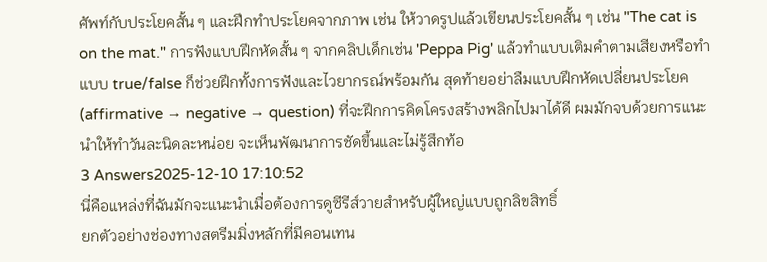ศัพท์กับประโยคสั้น ๆ และฝึกทำประโยคจากภาพ เช่น ให้วาดรูปแล้วเขียนประโยคสั้น ๆ เช่น "The cat is on the mat." การฟังแบบฝึกหัดสั้น ๆ จากคลิปเด็กเช่น 'Peppa Pig' แล้วทำแบบเติมคำตามเสียงหรือทำแบบ true/false ก็ช่วยฝึกทั้งการฟังและไวยากรณ์พร้อมกัน สุดท้ายอย่าลืมแบบฝึกหัดเปลี่ยนประโยค (affirmative → negative → question) ที่จะฝึกการคิดโครงสร้างพลิกไปมาได้ดี ผมมักจบด้วยการแนะนำให้ทำวันละนิดละหน่อย จะเห็นพัฒนาการชัดขึ้นและไม่รู้สึกท้อ
3 Answers2025-12-10 17:10:52
นี่คือแหล่งที่ฉันมักจะแนะนำเมื่อต้องการดูซีรีส์วายสำหรับผู้ใหญ่แบบถูกลิขสิทธิ์
ยกตัวอย่างช่องทางสตรีมมิ่งหลักที่มีคอนเทน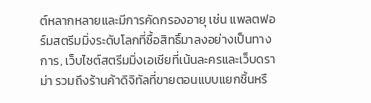ต์หลากหลายและมีการคัดกรองอายุ เช่น แพลตฟอร์มสตรีมมิ่งระดับโลกที่ซื้อสิทธิ์มาลงอย่างเป็นทางการ, เว็บไซต์สตรีมมิ่งเอเชียที่เน้นละครและเว็บดราม่า รวมถึงร้านค้าดิจิทัลที่ขายตอนแบบแยกชิ้นหรื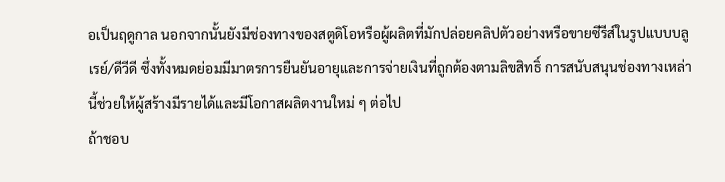อเป็นฤดูกาล นอกจากนั้นยังมีช่องทางของสตูดิโอหรือผู้ผลิตที่มักปล่อยคลิปตัวอย่างหรือขายซีรีส์ในรูปแบบบลูเรย์/ดีวีดี ซึ่งทั้งหมดย่อมมีมาตรการยืนยันอายุและการจ่ายเงินที่ถูกต้องตามลิขสิทธิ์ การสนับสนุนช่องทางเหล่านี้ช่วยให้ผู้สร้างมีรายได้และมีโอกาสผลิตงานใหม่ ๆ ต่อไป
ถ้าชอบ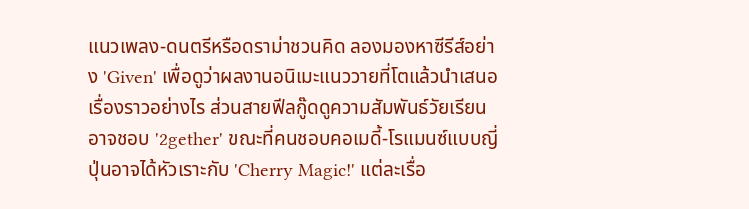แนวเพลง-ดนตรีหรือดราม่าชวนคิด ลองมองหาซีรีส์อย่าง 'Given' เพื่อดูว่าผลงานอนิเมะแนววายที่โตแล้วนำเสนอเรื่องราวอย่างไร ส่วนสายฟีลกู๊ดดูความสัมพันธ์วัยเรียนอาจชอบ '2gether' ขณะที่คนชอบคอเมดี้-โรแมนซ์แบบญี่ปุ่นอาจได้หัวเราะกับ 'Cherry Magic!' แต่ละเรื่อ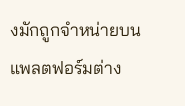งมักถูกจำหน่ายบนแพลตฟอร์มต่าง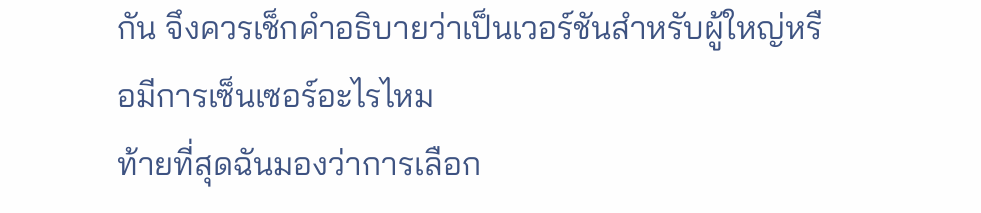กัน จึงควรเช็กคำอธิบายว่าเป็นเวอร์ชันสำหรับผู้ใหญ่หรือมีการเซ็นเซอร์อะไรไหม
ท้ายที่สุดฉันมองว่าการเลือก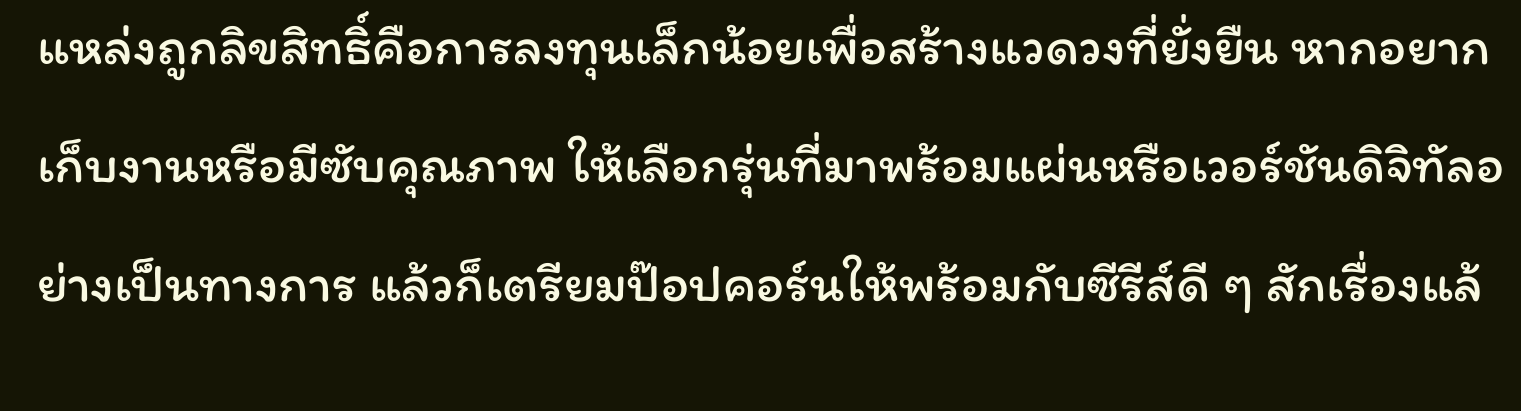แหล่งถูกลิขสิทธิ์คือการลงทุนเล็กน้อยเพื่อสร้างแวดวงที่ยั่งยืน หากอยากเก็บงานหรือมีซับคุณภาพ ให้เลือกรุ่นที่มาพร้อมแผ่นหรือเวอร์ชันดิจิทัลอย่างเป็นทางการ แล้วก็เตรียมป๊อปคอร์นให้พร้อมกับซีรีส์ดี ๆ สักเรื่องแล้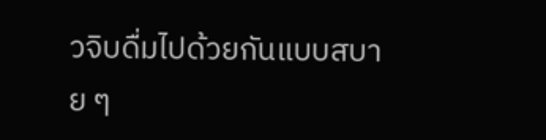วจิบดื่มไปด้วยกันแบบสบาย ๆ